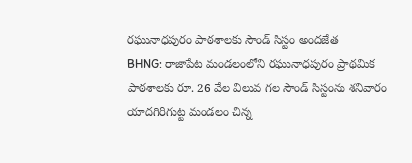రఘునాధపురం పాఠశాలకు సౌండ్ సిస్టం అందజేత
BHNG: రాజాపేట మండలంలోని రఘునాధపురం ప్రాథమిక పాఠశాలకు రూ. 26 వేల విలువ గల సౌండ్ సిస్టంను శనివారం యాదగిరిగుట్ట మండలం చిన్న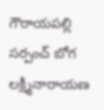గౌరాయపల్లి సర్పంచ్ బోగ లక్ష్మీనారాయణ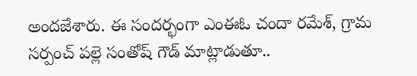అందజేశారు. ఈ సందర్భంగా ఎంఈఓ చందా రమేశ్, గ్రామ సర్పంచ్ పల్లె సంతోష్ గౌడ్ మాట్లాడుతూ..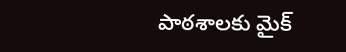పాఠశాలకు మైక్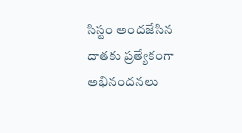సిస్టం అందజేసిన దాతకు ప్రత్యేకంగా అభినందనలు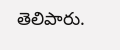తెలిపారు.